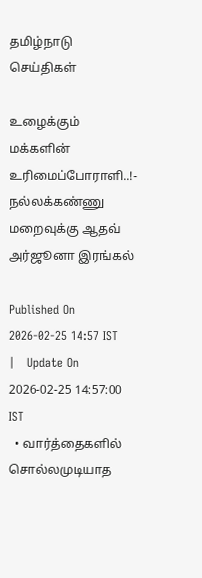தமிழ்நாடு செய்திகள்

உழைக்கும் மக்களின் உரிமைப்போராளி..!- நல்லக்கண்ணு மறைவுக்கு ஆதவ் அர்ஜூனா இரங்கல்

Published On 2026-02-25 14:57 IST   |   Update On 2026-02-25 14:57:00 IST
  • வார்த்தைகளில் சொல்லமுடியாத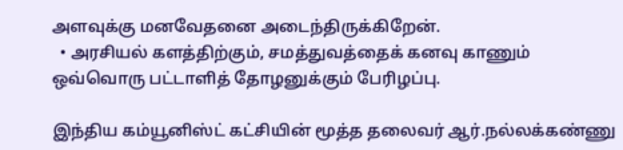அளவுக்கு மனவேதனை அடைந்திருக்கிறேன்.
  • அரசியல் களத்திற்கும், சமத்துவத்தைக் கனவு காணும் ஒவ்வொரு பட்டாளித் தோழனுக்கும் பேரிழப்பு.

இந்திய கம்யூனிஸ்ட் கட்சியின் மூத்த தலைவர் ஆர்.நல்லக்கண்ணு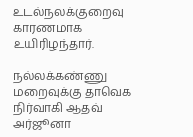உடல்நலக்குறைவு காரணமாக உயிரிழந்தார்.

நல்லக்கண்ணு மறைவுக்கு தாவெக நிர்வாகி ஆதவ் அர்ஜூனா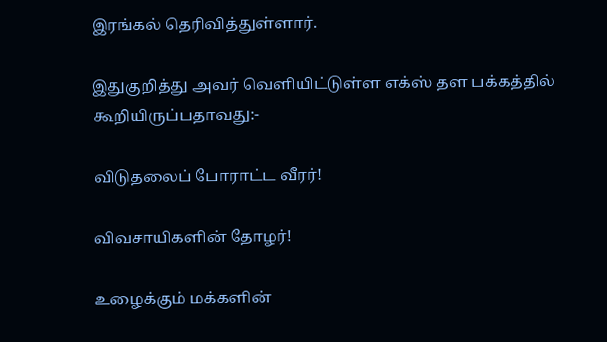இரங்கல் தெரிவித்துள்ளார்.

இதுகுறித்து அவர் வெளியிட்டுள்ள எக்ஸ் தள பக்கத்தில் கூறியிருப்பதாவது:-

விடுதலைப் போராட்ட வீரர்!

விவசாயிகளின் தோழர்!

உழைக்கும் மக்களின்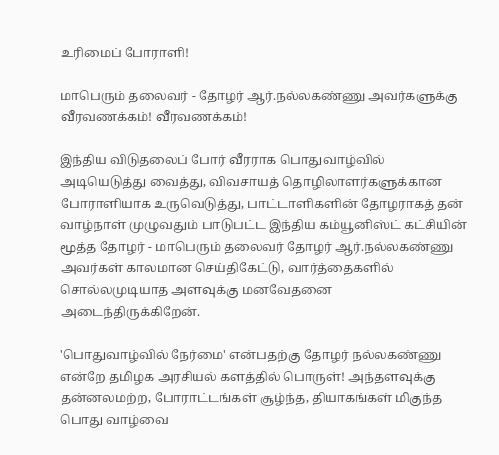உரிமைப் போராளி!

மாபெரும் தலைவர் - தோழர் ஆர்.நல்லகண்ணு அவர்களுக்கு வீரவணக்கம்! வீரவணக்கம்!

இந்திய விடுதலைப் போர் வீரராக பொதுவாழ்வில் அடியெடுத்து வைத்து, விவசாயத் தொழிலாளர்களுக்கான போராளியாக உருவெடுத்து, பாட்டாளிகளின் தோழராகத் தன் வாழ்நாள் முழுவதும் பாடுபட்ட இந்திய கம்யூனிஸ்ட் கட்சியின் மூத்த தோழர் - மாபெரும் தலைவர் தோழர் ஆர்.நல்லகண்ணு அவர்கள் காலமான செய்திகேட்டு, வார்த்தைகளில் சொல்லமுடியாத அளவுக்கு மனவேதனை அடைந்திருக்கிறேன்.

'பொதுவாழ்வில் நேர்மை' என்பதற்கு தோழர் நல்லகண்ணு என்றே தமிழக அரசியல் களத்தில் பொருள்! அந்தளவுக்கு தன்னலமற்ற, போராட்டங்கள் சூழ்ந்த, தியாகங்கள் மிகுந்த பொது வாழ்வை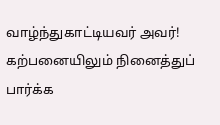வாழ்ந்துகாட்டியவர் அவர்! கற்பனையிலும் நினைத்துப் பார்க்க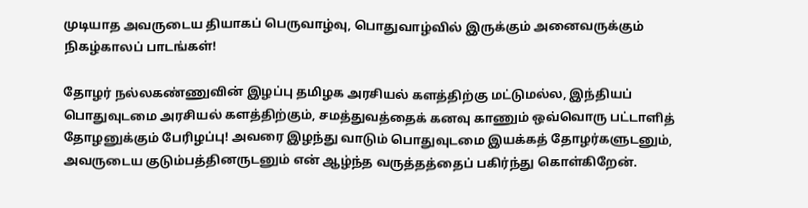முடியாத அவருடைய தியாகப் பெருவாழ்வு, பொதுவாழ்வில் இருக்கும் அனைவருக்கும் நிகழ்காலப் பாடங்கள்!

தோழர் நல்லகண்ணுவின் இழப்பு தமிழக அரசியல் களத்திற்கு மட்டுமல்ல, இந்தியப் பொதுவுடமை அரசியல் களத்திற்கும், சமத்துவத்தைக் கனவு காணும் ஒவ்வொரு பட்டாளித் தோழனுக்கும் பேரிழப்பு! அவரை இழந்து வாடும் பொதுவுடமை இயக்கத் தோழர்களுடனும், அவருடைய குடும்பத்தினருடனும் என் ஆழ்ந்த வருத்தத்தைப் பகிர்ந்து கொள்கிறேன்.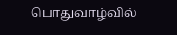பொதுவாழ்வில்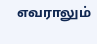எவராலும்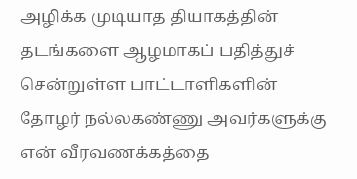அழிக்க முடியாத தியாகத்தின் தடங்களை ஆழமாகப் பதித்துச் சென்றுள்ள பாட்டாளிகளின் தோழர் நல்லகண்ணு அவர்களுக்கு என் வீரவணக்கத்தை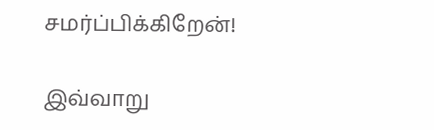சமர்ப்பிக்கிறேன்!

இவ்வாறு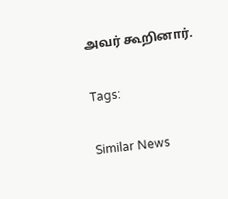அவர் கூறினார்.

Tags:

Similar News